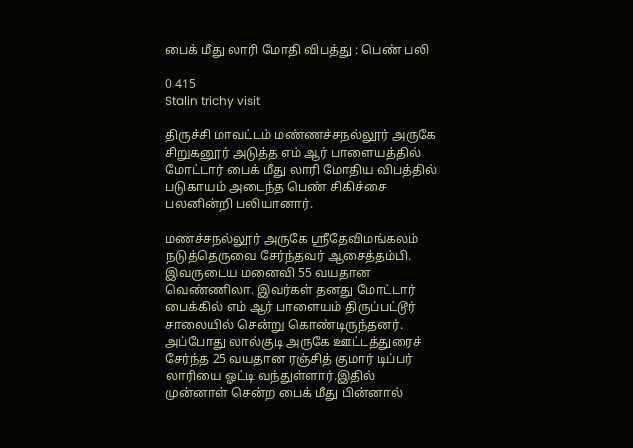பைக் மீது லாரி மோதி விபத்து : பெண் பலி

0 415
Stalin trichy visit

திருச்சி மாவட்டம் மண்ணச்சநல்லூர் அருகே சிறுகனூர் அடுத்த எம் ஆர் பாளையத்தில் மோட்டார் பைக் மீது லாரி மோதிய விபத்தில் படுகாயம் அடைந்த பெண் சிகிச்சை பலனின்றி பலியானார்.

மணச்சநல்லூர் அருகே ஸ்ரீதேவிமங்கலம் நடுத்தெருவை சேர்ந்தவர் ஆசைத்தம்பி. இவருடைய மனைவி 55 வயதான வெண்ணிலா. இவர்கள் தனது மோட்டார் பைக்கில் எம் ஆர் பாளையம் திருப்பட்டூர் சாலையில் சென்று கொண்டிருந்தனர். அப்போது லால்குடி அருகே ஊட்டத்துரைச் சேர்ந்த 25 வயதான ரஞ்சித் குமார் டிப்பர் லாரியை ஓட்டி வந்துள்ளார்.இதில் முன்னாள் சென்ற பைக் மீது பின்னால்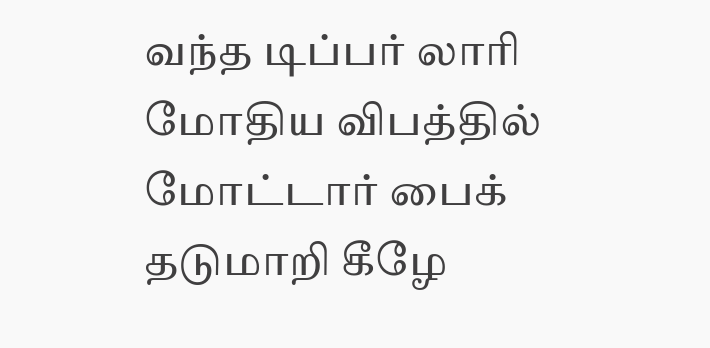வந்த டிப்பர் லாரி மோதிய விபத்தில் மோட்டார் பைக் தடுமாறி கீழே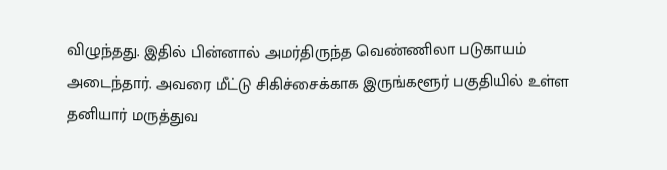விழுந்தது. இதில் பின்னால் அமர்திருந்த வெண்ணிலா படுகாயம் அடைந்தார். அவரை மீட்டு சிகிச்சைக்காக இருங்களூர் பகுதியில் உள்ள தனியார் மருத்துவ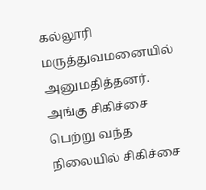கல்லூரி மருத்துவமனையில் அனுமதித்தனர். அங்கு சிகிச்சை பெற்று வந்த நிலையில் சிகிச்சை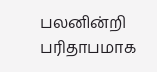பலனின்றி பரிதாபமாக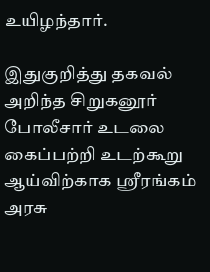உயிழந்தார்.

இதுகுறித்து தகவல் அறிந்த சிறுகனூர் போலீசார் உடலை கைப்பற்றி உடற்கூறு ஆய்விற்காக ஸ்ரீரங்கம் அரசு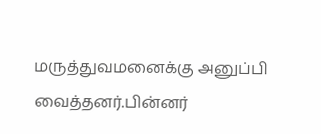மருத்துவமனைக்கு அனுப்பி வைத்தனர்.பின்னர்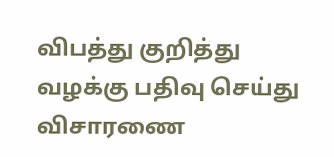விபத்து குறித்து வழக்கு பதிவு செய்து விசாரணை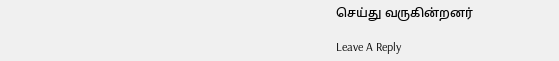செய்து வருகின்றனர்

Leave A Reply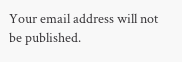Your email address will not be published.